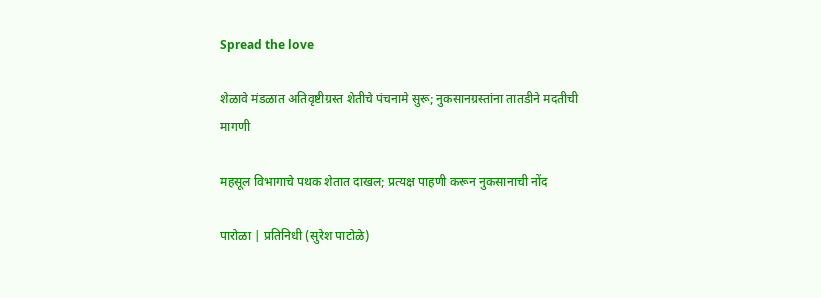Spread the love

शेळावे मंडळात अतिवृष्टीग्रस्त शेतीचे पंचनामे सुरू; नुकसानग्रस्तांना तातडीने मदतीची मागणी

महसूल विभागाचे पथक शेतात दाखल; प्रत्यक्ष पाहणी करून नुकसानाची नोंद

पारोळा | प्रतिनिधी (सुरेश पाटोळे)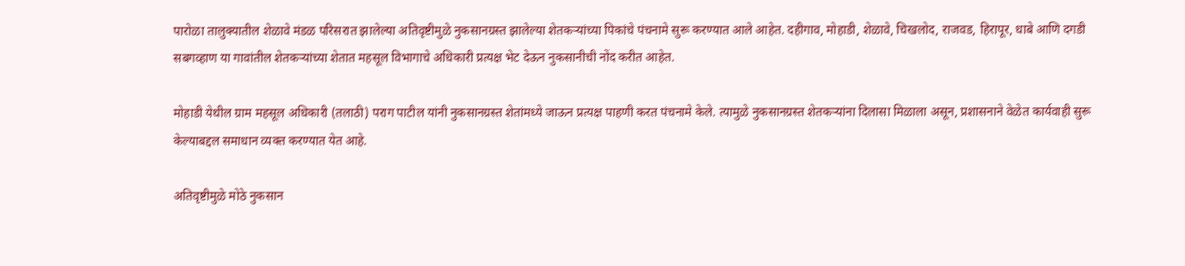पारोळा तालुक्यातील शेळावे मंडळ परिसरात झालेल्या अतिवृष्टीमुळे नुकसानग्रस्त झालेल्या शेतकऱ्यांच्या पिकांचे पंचनामे सुरू करण्यात आले आहेत. दहीगाव, मोहाडी, शेळावे, चिखलोद, राजवड, हिरापूर, धाबे आणि दगडी सबगव्हाण या गावांतील शेतकऱ्यांच्या शेतात महसूल विभागाचे अधिकारी प्रत्यक्ष भेट देऊन नुकसानीची नोंद करीत आहेत.

मोहाडी येथील ग्राम महसूल अधिकारी (तलाठी) पराग पाटील यांनी नुकसानग्रस्त शेतांमध्ये जाऊन प्रत्यक्ष पाहणी करत पंचनामे केले. त्यामुळे नुकसानग्रस्त शेतकऱ्यांना दिलासा मिळाला असून, प्रशासनाने वेळेत कार्यवाही सुरू केल्याबद्दल समाधान व्यक्त करण्यात येत आहे.

अतिवृष्टीमुळे मोठे नुकसान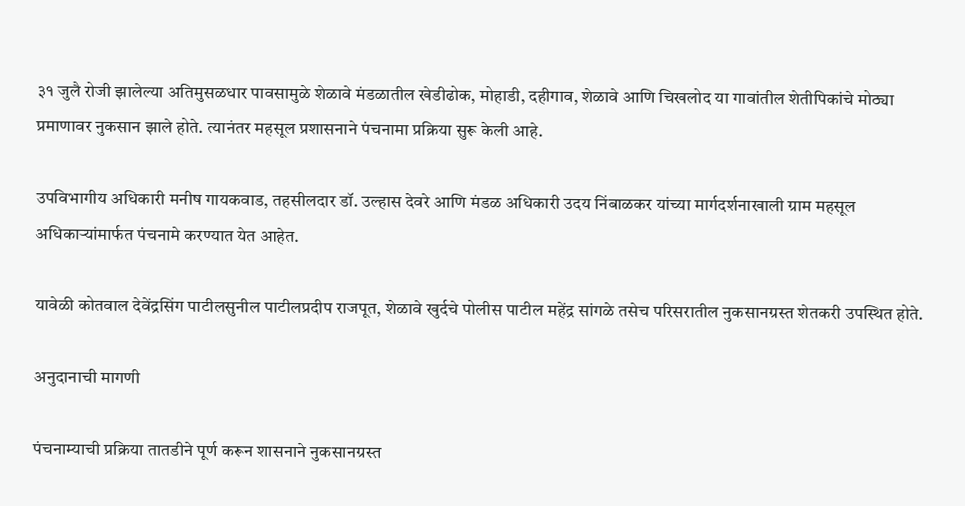३१ जुलै रोजी झालेल्या अतिमुसळधार पावसामुळे शेळावे मंडळातील खेडीढोक, मोहाडी, दहीगाव, शेळावे आणि चिखलोद या गावांतील शेतीपिकांचे मोठ्या प्रमाणावर नुकसान झाले होते. त्यानंतर महसूल प्रशासनाने पंचनामा प्रक्रिया सुरू केली आहे.

उपविभागीय अधिकारी मनीष गायकवाड, तहसीलदार डॉ. उल्हास देवरे आणि मंडळ अधिकारी उदय निंबाळकर यांच्या मार्गदर्शनाखाली ग्राम महसूल अधिकाऱ्यांमार्फत पंचनामे करण्यात येत आहेत.

यावेळी कोतवाल देवेंद्रसिंग पाटीलसुनील पाटीलप्रदीप राजपूत, शेळावे खुर्दचे पोलीस पाटील महेंद्र सांगळे तसेच परिसरातील नुकसानग्रस्त शेतकरी उपस्थित होते.

अनुदानाची मागणी

पंचनाम्याची प्रक्रिया तातडीने पूर्ण करून शासनाने नुकसानग्रस्त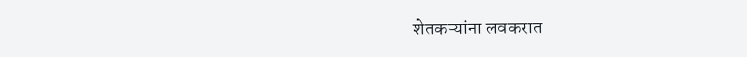शेतकऱ्यांना लवकरात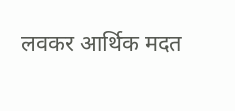लवकर आर्थिक मदत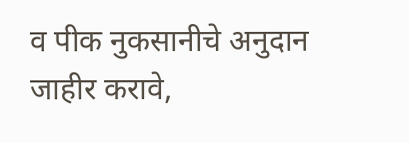व पीक नुकसानीचे अनुदान जाहीर करावे,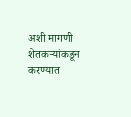अशी मागणी शेतकऱ्यांकडून करण्यात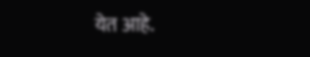येत आहे.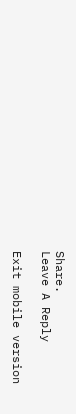Share.
Leave A Reply

Exit mobile version